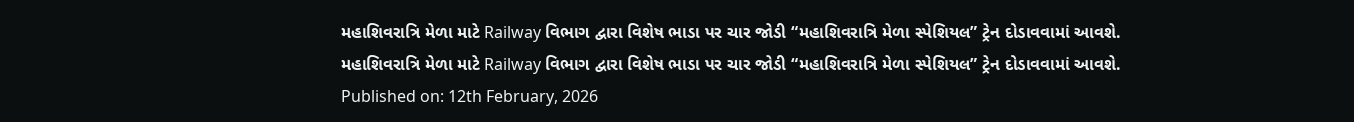મહાશિવરાત્રિ મેળા માટે Railway વિભાગ દ્વારા વિશેષ ભાડા પર ચાર જોડી “મહાશિવરાત્રિ મેળા સ્પેશિયલ” ટ્રેન દોડાવવામાં આવશે.
મહાશિવરાત્રિ મેળા માટે Railway વિભાગ દ્વારા વિશેષ ભાડા પર ચાર જોડી “મહાશિવરાત્રિ મેળા સ્પેશિયલ” ટ્રેન દોડાવવામાં આવશે.
Published on: 12th February, 2026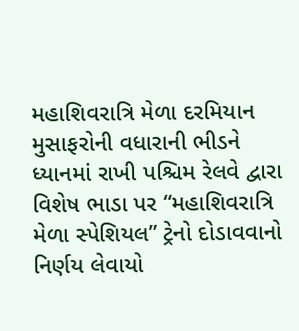મહાશિવરાત્રિ મેળા દરમિયાન મુસાફરોની વધારાની ભીડને ધ્યાનમાં રાખી પશ્ચિમ રેલવે દ્વારા વિશેષ ભાડા પર “મહાશિવરાત્રિ મેળા સ્પેશિયલ” ટ્રેનો દોડાવવાનો નિર્ણય લેવાયો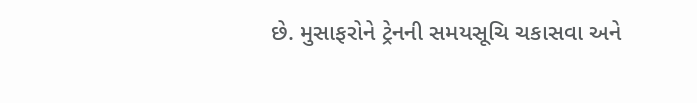છે. મુસાફરોને ટ્રેનની સમયસૂચિ ચકાસવા અને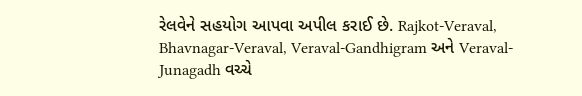રેલવેને સહયોગ આપવા અપીલ કરાઈ છે. Rajkot-Veraval, Bhavnagar-Veraval, Veraval-Gandhigram અને Veraval-Junagadh વચ્ચે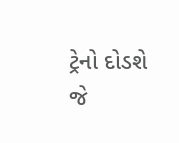ટ્રેનો દોડશે જે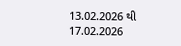13.02.2026 થી 17.02.2026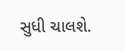સુધી ચાલશે.